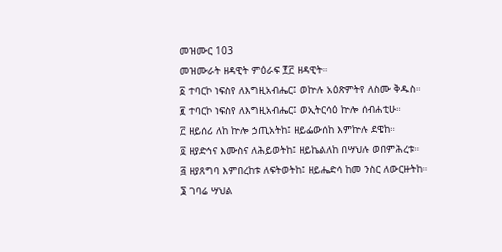መዝሙር 103
መዝሙራት ዘዳዊት ምዕራፍ ፻፫ ዘዳዊት።
፩ ተባርኮ ነፍስየ ለእግዚአብሔር፤ ወኵሉ አዕጽምትየ ለስሙ ቅዱስ።
፪ ተባርኮ ነፍስየ ለእግዚአብሔር፤ ወኢትርሳዕ ኵሎ ሰብሐቲሁ።
፫ ዘይሰሪ ለከ ኵሎ ኃጢአትከ፤ ዘይፌውሰከ እምኵሉ ደዌከ።
፬ ዘያድኅና እሙስና ለሕይወትከ፤ ዘይኬልለከ በሣህሉ ወበምሕረቱ።
፭ ዘያጸግባ እምበረከቱ ለፍትወትከ፤ ዘይሔድሳ ከመ ንስር ለውርዙትከ።
፮ ገባሬ ሣህል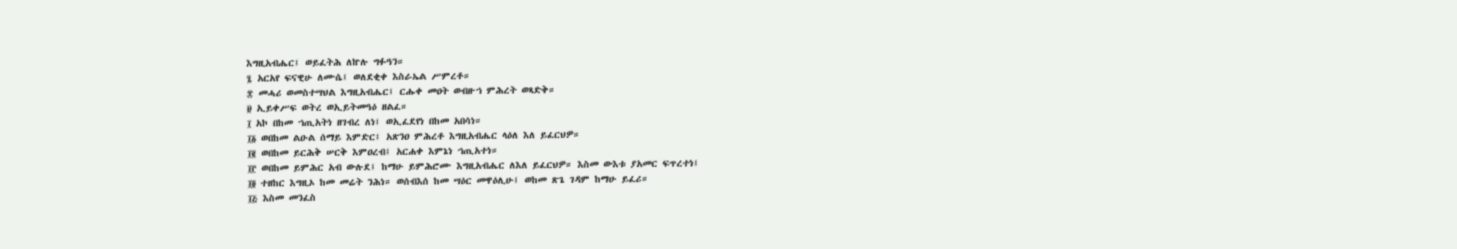እግዚአብሔር፤ ወይፈትሕ ለኵሉ ግፉዓን።
፯ አርአየ ፍናዊሁ ለሙሴ፤ ወለደቂቀ እስራኤል ሥምረቶ።
፰ መሓሪ ወመስተሣህል እግዚአብሔር፤ ርሑቀ መዐት ወብዙኀ ምሕረት ወጻድቅ።
፱ ኢይቀሥፍ ወትረ ወኢይትመዓዕ ዘልፈ።
፲ አኮ በከመ ኀጢአትነ ዘገብረ ለነ፤ ወኢፈደየነ በከመ አበሳነ።
፲፩ ወበከመ ልዑል ሰማይ እምድር፤ አጽንዐ ምሕረቶ እግዚአብሔር ላዕለ እለ ይፈርህዎ።
፲፪ ወበከመ ይርሕቅ ሠርቅ እምዐረብ፤ አርሐቀ እምኔነ ኀጢአተነ።
፲፫ ወበከመ ይምሕር አብ ውሉደ፤ ከማሁ ይምሕሮሙ እግዚአብሔር ለእለ ይፈርህዎ። እስመ ውእቱ ያአመር ፍጥረተነ፤
፲፬ ተዘከር እግዚኦ ከመ መሬት ንሕነ። ወሰብእሰ ከመ ሣዕር መዋዕሊሁ፤ ወከመ ጽጌ ገዳም ከማሁ ይፈሪ።
፲፭ እስመ መንፈስ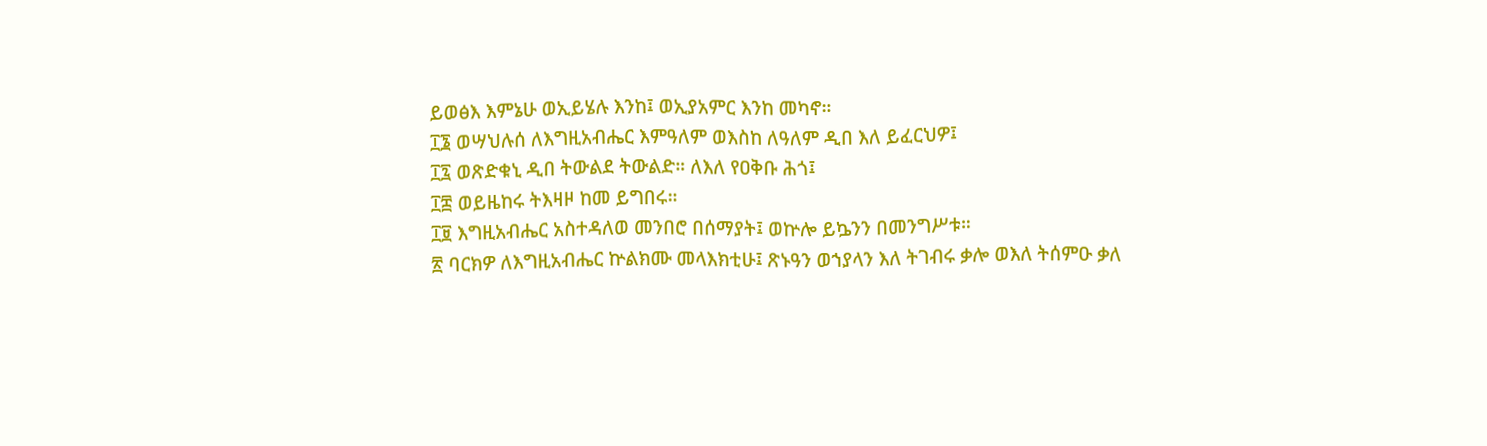ይወፅእ እምኔሁ ወኢይሄሉ እንከ፤ ወኢያአምር እንከ መካኖ።
፲፮ ወሣህሉሰ ለእግዚአብሔር እምዓለም ወእስከ ለዓለም ዲበ እለ ይፈርህዎ፤
፲፯ ወጽድቁኒ ዲበ ትውልደ ትውልድ። ለእለ የዐቅቡ ሕጎ፤
፲፰ ወይዜከሩ ትእዛዞ ከመ ይግበሩ።
፲፱ እግዚአብሔር አስተዳለወ መንበሮ በሰማያት፤ ወኵሎ ይኴንን በመንግሥቱ።
፳ ባርክዎ ለእግዚአብሔር ኵልክሙ መላእክቲሁ፤ ጽኑዓን ወኀያላን እለ ትገብሩ ቃሎ ወእለ ትሰምዑ ቃለ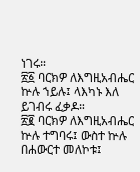ነገሩ።
፳፩ ባርክዎ ለእግዚአብሔር ኵሉ ኀይሉ፤ ላእካኑ እለ ይገብሩ ፈቃዶ።
፳፪ ባርክዎ ለእግዚአብሔር ኵሉ ተግባሩ፤ ውስተ ኵሉ በሐውርተ መለኮቱ፤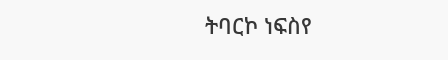ትባርኮ ነፍስየ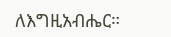ለእግዚአብሔር።